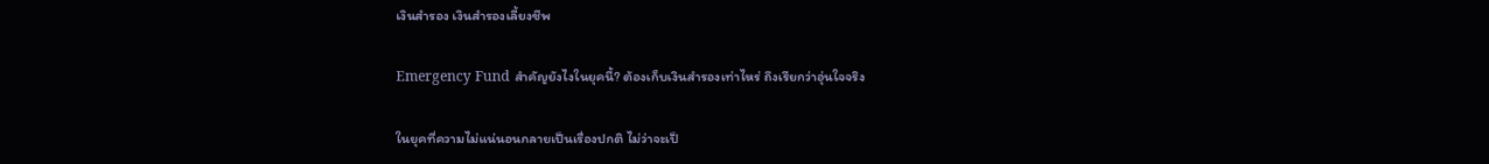เงินสำรอง เงินสํารองเลี้ยงชีพ

Emergency Fund สำคัญยังไงในยุคนี้? ต้องเก็บเงินสำรองเท่าไหร่ ถึงเรียกว่าอุ่นใจจริง

ในยุคที่ความไม่แน่นอนกลายเป็นเรื่องปกติ ไม่ว่าจะเป็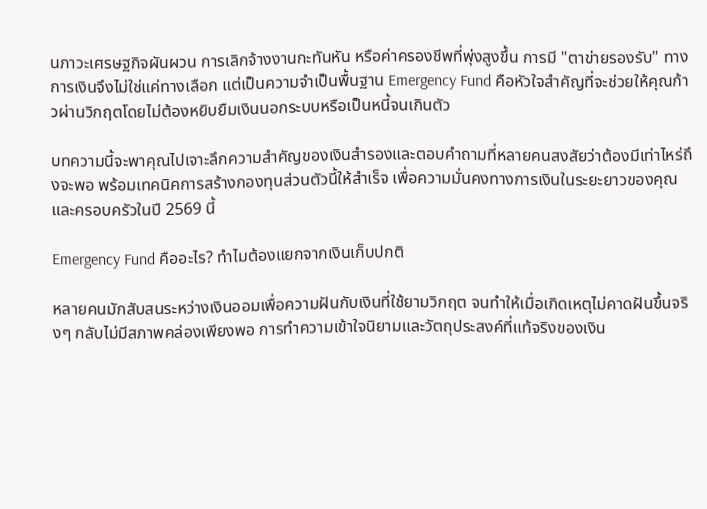นภาวะเศรษฐกิจผันผวน การเลิกจ้างงานกะทันหัน หรือค่าครองชีพที่พุ่งสูงขึ้น การมี "ตาข่ายรองรับ" ทางการเงินจึงไม่ใช่แค่ทางเลือก แต่เป็นความจำเป็นพื้นฐาน Emergency Fund คือหัวใจสำคัญที่จะช่วยให้คุณก้าวผ่านวิกฤตโดยไม่ต้องหยิบยืมเงินนอกระบบหรือเป็นหนี้จนเกินตัว

บทความนี้จะพาคุณไปเจาะลึกความสำคัญของเงินสำรองและตอบคำถามที่หลายคนสงสัยว่าต้องมีเท่าไหร่ถึงจะพอ พร้อมเทคนิคการสร้างกองทุนส่วนตัวนี้ให้สำเร็จ เพื่อความมั่นคงทางการเงินในระยะยาวของคุณและครอบครัวในปี 2569 นี้

Emergency Fund คืออะไร? ทำไมต้องแยกจากเงินเก็บปกติ

หลายคนมักสับสนระหว่างเงินออมเพื่อความฝันกับเงินที่ใช้ยามวิกฤต จนทำให้เมื่อเกิดเหตุไม่คาดฝันขึ้นจริงๆ กลับไม่มีสภาพคล่องเพียงพอ การทำความเข้าใจนิยามและวัตถุประสงค์ที่แท้จริงของเงิน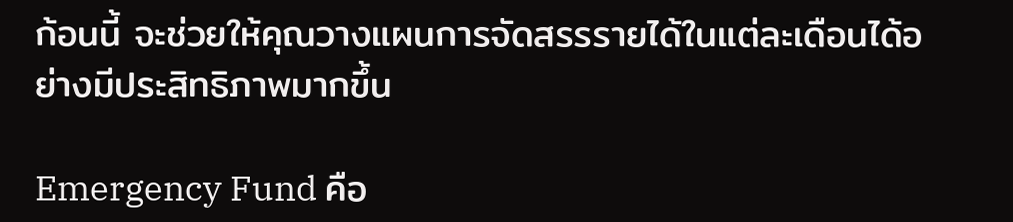ก้อนนี้ จะช่วยให้คุณวางแผนการจัดสรรรายได้ในแต่ละเดือนได้อย่างมีประสิทธิภาพมากขึ้น

Emergency Fund คือ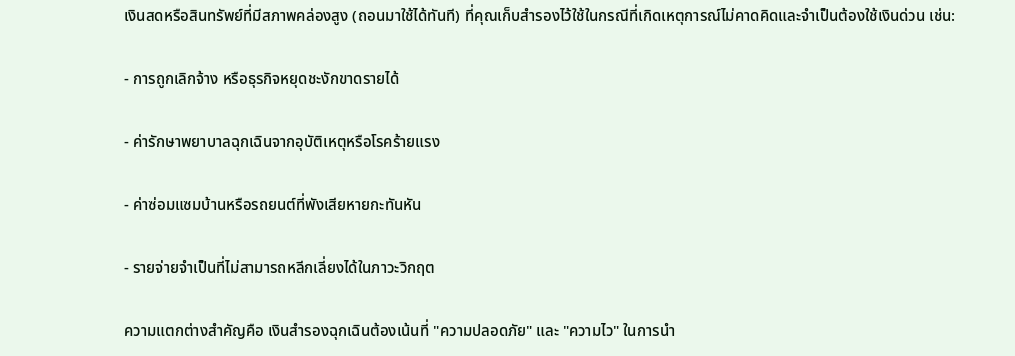เงินสดหรือสินทรัพย์ที่มีสภาพคล่องสูง (ถอนมาใช้ได้ทันที) ที่คุณเก็บสำรองไว้ใช้ในกรณีที่เกิดเหตุการณ์ไม่คาดคิดและจำเป็นต้องใช้เงินด่วน เช่น:

- การถูกเลิกจ้าง หรือธุรกิจหยุดชะงักขาดรายได้

- ค่ารักษาพยาบาลฉุกเฉินจากอุบัติเหตุหรือโรคร้ายแรง

- ค่าซ่อมแซมบ้านหรือรถยนต์ที่พังเสียหายกะทันหัน

- รายจ่ายจำเป็นที่ไม่สามารถหลีกเลี่ยงได้ในภาวะวิกฤต

ความแตกต่างสำคัญคือ เงินสํารองฉุกเฉินต้องเน้นที่ "ความปลอดภัย" และ "ความไว" ในการนำ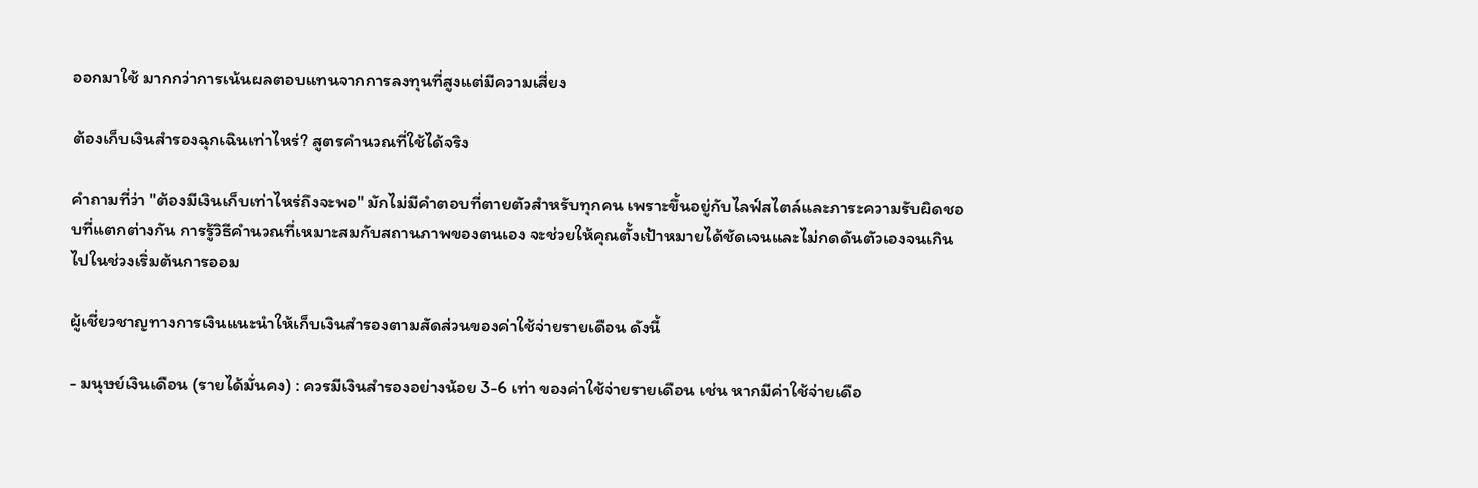ออกมาใช้ มากกว่าการเน้นผลตอบแทนจากการลงทุนที่สูงแต่มีความเสี่ยง

ต้องเก็บเงินสำรองฉุกเฉินเท่าไหร่? สูตรคำนวณที่ใช้ได้จริง

คำถามที่ว่า "ต้องมีเงินเก็บเท่าไหร่ถึงจะพอ" มักไม่มีคำตอบที่ตายตัวสำหรับทุกคน เพราะขึ้นอยู่กับไลฟ์สไตล์และภาระความรับผิดชอบที่แตกต่างกัน การรู้วิธีคำนวณที่เหมาะสมกับสถานภาพของตนเอง จะช่วยให้คุณตั้งเป้าหมายได้ชัดเจนและไม่กดดันตัวเองจนเกินไปในช่วงเริ่มต้นการออม

ผู้เชี่ยวชาญทางการเงินแนะนำให้เก็บเงินสำรองตามสัดส่วนของค่าใช้จ่ายรายเดือน ดังนี้

- มนุษย์เงินเดือน (รายได้มั่นคง) : ควรมีเงินสำรองอย่างน้อย 3-6 เท่า ของค่าใช้จ่ายรายเดือน เช่น หากมีค่าใช้จ่ายเดือ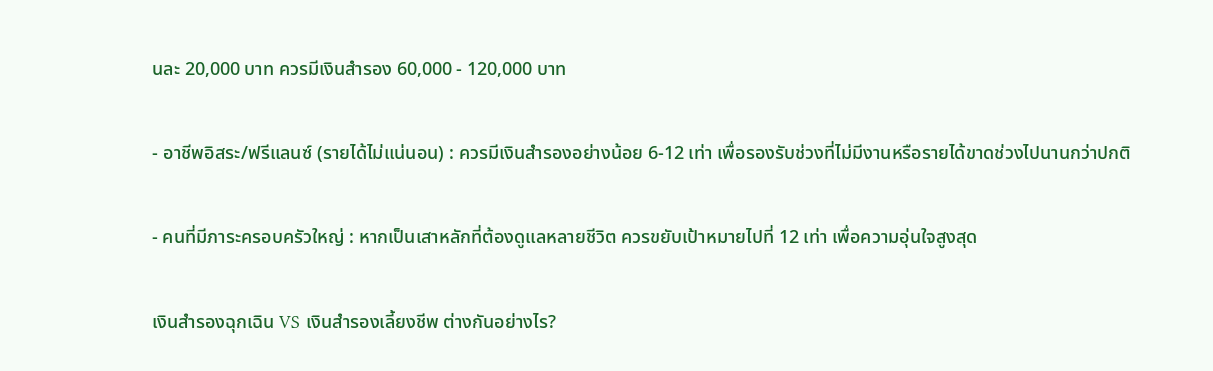นละ 20,000 บาท ควรมีเงินสำรอง 60,000 - 120,000 บาท

- อาชีพอิสระ/ฟรีแลนซ์ (รายได้ไม่แน่นอน) : ควรมีเงินสำรองอย่างน้อย 6-12 เท่า เพื่อรองรับช่วงที่ไม่มีงานหรือรายได้ขาดช่วงไปนานกว่าปกติ

- คนที่มีภาระครอบครัวใหญ่ : หากเป็นเสาหลักที่ต้องดูแลหลายชีวิต ควรขยับเป้าหมายไปที่ 12 เท่า เพื่อความอุ่นใจสูงสุด

เงินสำรองฉุกเฉิน VS เงินสำรองเลี้ยงชีพ ต่างกันอย่างไร?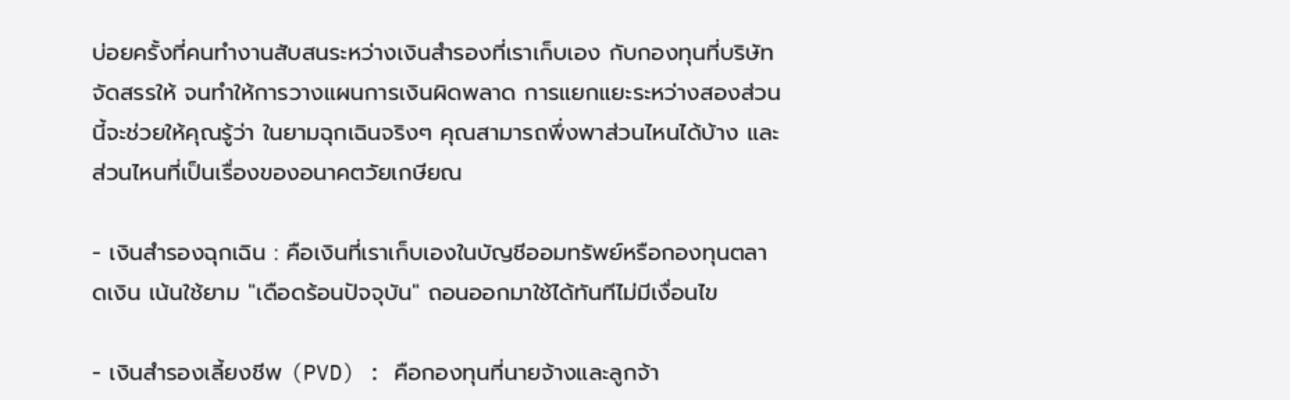บ่อยครั้งที่คนทำงานสับสนระหว่างเงินสำรองที่เราเก็บเอง กับกองทุนที่บริษัทจัดสรรให้ จนทำให้การวางแผนการเงินผิดพลาด การแยกแยะระหว่างสองส่วนนี้จะช่วยให้คุณรู้ว่า ในยามฉุกเฉินจริงๆ คุณสามารถพึ่งพาส่วนไหนได้บ้าง และส่วนไหนที่เป็นเรื่องของอนาคตวัยเกษียณ

- เงินสํารองฉุกเฉิน : คือเงินที่เราเก็บเองในบัญชีออมทรัพย์หรือกองทุนตลาดเงิน เน้นใช้ยาม "เดือดร้อนปัจจุบัน" ถอนออกมาใช้ได้ทันทีไม่มีเงื่อนไข

- เงินสํารองเลี้ยงชีพ (PVD) : คือกองทุนที่นายจ้างและลูกจ้า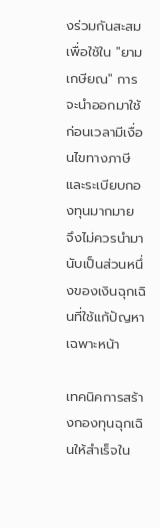งร่วมกันสะสมเพื่อใช้ใน "ยามเกษียณ" การจะนำออกมาใช้ก่อนเวลามีเงื่อนไขทางภาษีและระเบียบกองทุนมากมาย จึงไม่ควรนำมานับเป็นส่วนหนึ่งของเงินฉุกเฉินที่ใช้แก้ปัญหาเฉพาะหน้า

เทคนิคการสร้างกองทุนฉุกเฉินให้สำเร็จใน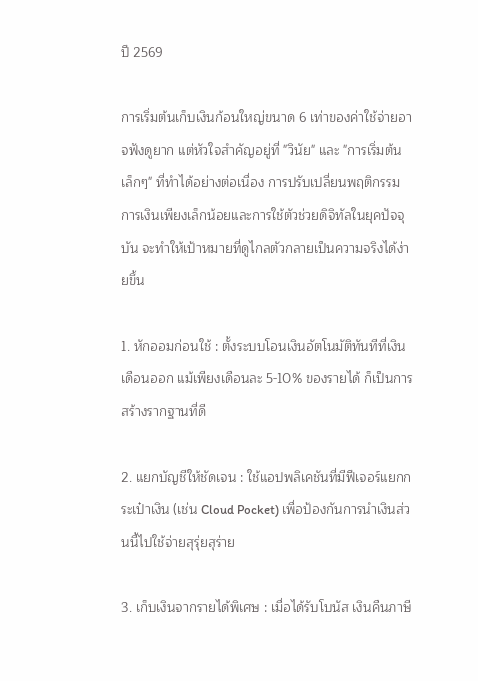ปี 2569

การเริ่มต้นเก็บเงินก้อนใหญ่ขนาด 6 เท่าของค่าใช้จ่ายอาจฟังดูยาก แต่หัวใจสำคัญอยู่ที่ "วินัย" และ "การเริ่มต้นเล็กๆ" ที่ทำได้อย่างต่อเนื่อง การปรับเปลี่ยนพฤติกรรมการเงินเพียงเล็กน้อยและการใช้ตัวช่วยดิจิทัลในยุคปัจจุบัน จะทำให้เป้าหมายที่ดูไกลตัวกลายเป็นความจริงได้ง่ายขึ้น

1. หักออมก่อนใช้ : ตั้งระบบโอนเงินอัตโนมัติทันทีที่เงินเดือนออก แม้เพียงเดือนละ 5-10% ของรายได้ ก็เป็นการสร้างรากฐานที่ดี

2. แยกบัญชีให้ชัดเจน : ใช้แอปพลิเคชันที่มีฟีเจอร์แยกกระเป๋าเงิน (เช่น Cloud Pocket) เพื่อป้องกันการนำเงินส่วนนี้ไปใช้จ่ายสุรุ่ยสุร่าย

3. เก็บเงินจากรายได้พิเศษ : เมื่อได้รับโบนัส เงินคืนภาษี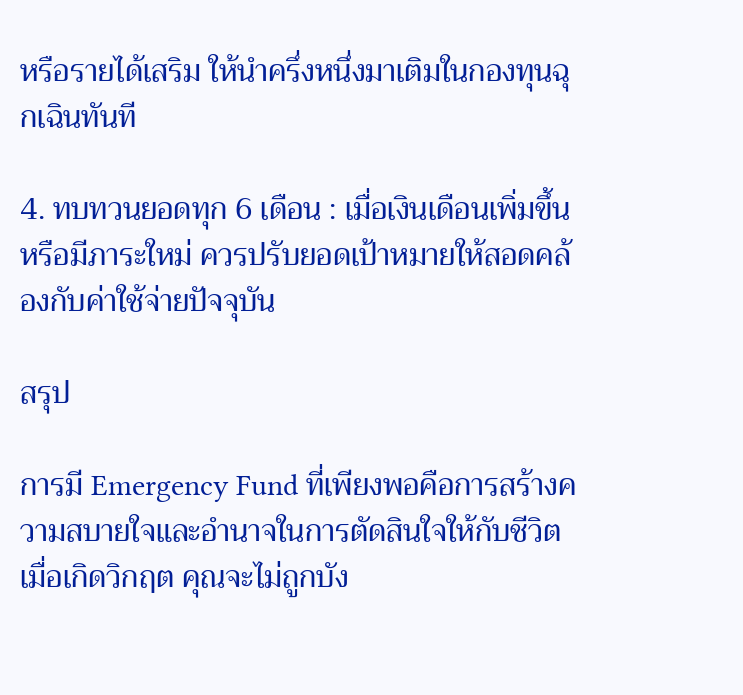หรือรายได้เสริม ให้นำครึ่งหนึ่งมาเติมในกองทุนฉุกเฉินทันที

4. ทบทวนยอดทุก 6 เดือน : เมื่อเงินเดือนเพิ่มขึ้นหรือมีภาระใหม่ ควรปรับยอดเป้าหมายให้สอดคล้องกับค่าใช้จ่ายปัจจุบัน

สรุป

การมี Emergency Fund ที่เพียงพอคือการสร้างความสบายใจและอำนาจในการตัดสินใจให้กับชีวิต เมื่อเกิดวิกฤต คุณจะไม่ถูกบัง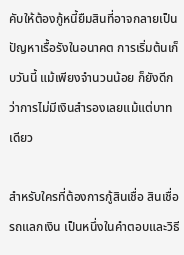คับให้ต้องกู้หนี้ยืมสินที่อาจกลายเป็นปัญหาเรื้อรังในอนาคต การเริ่มต้นเก็บวันนี้ แม้เพียงจำนวนน้อย ก็ยังดีกว่าการไม่มีเงินสำรองเลยแม้แต่บาทเดียว

สำหรับใครที่ต้องการกู้สินเชื่อ สินเชื่อรถแลกเงิน เป็นหนึ่งในคำตอบและวิธี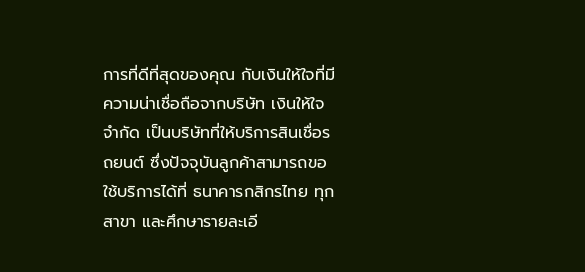การที่ดีที่สุดของคุณ กับเงินให้ใจที่มีความน่าเชื่อถือจากบริษัท เงินให้ใจ จำกัด เป็นบริษัทที่ให้บริการสินเชื่อรถยนต์ ซึ่งปัจจุบันลูกค้าสามารถขอใช้บริการได้ที่ ธนาคารกสิกรไทย ทุกสาขา และศึกษารายละเอี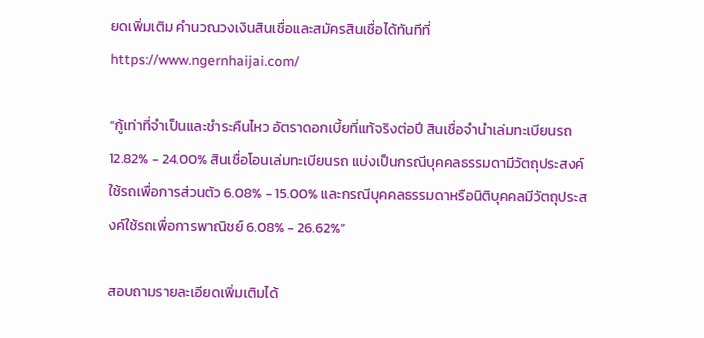ยดเพิ่มเติม คำนวณวงเงินสินเชื่อและสมัครสินเชื่อได้ทันทีที่ https://www.ngernhaijai.com/

“กู้เท่าที่จำเป็นและชำระคืนไหว อัตราดอกเบี้ยที่แท้จริงต่อปี สินเชื่อจำนำเล่มทะเบียนรถ 12.82% - 24.00% สินเชื่อโอนเล่มทะเบียนรถ แบ่งเป็นกรณีบุคคลธรรมดามีวัตถุประสงค์ใช้รถเพื่อการส่วนตัว 6.08% - 15.00% และกรณีบุคคลธรรมดาหรือนิติบุคคลมีวัตถุประสงค์ใช้รถเพื่อการพาณิชย์ 6.08% - 26.62%”

สอบถามรายละเอียดเพิ่มเติมได้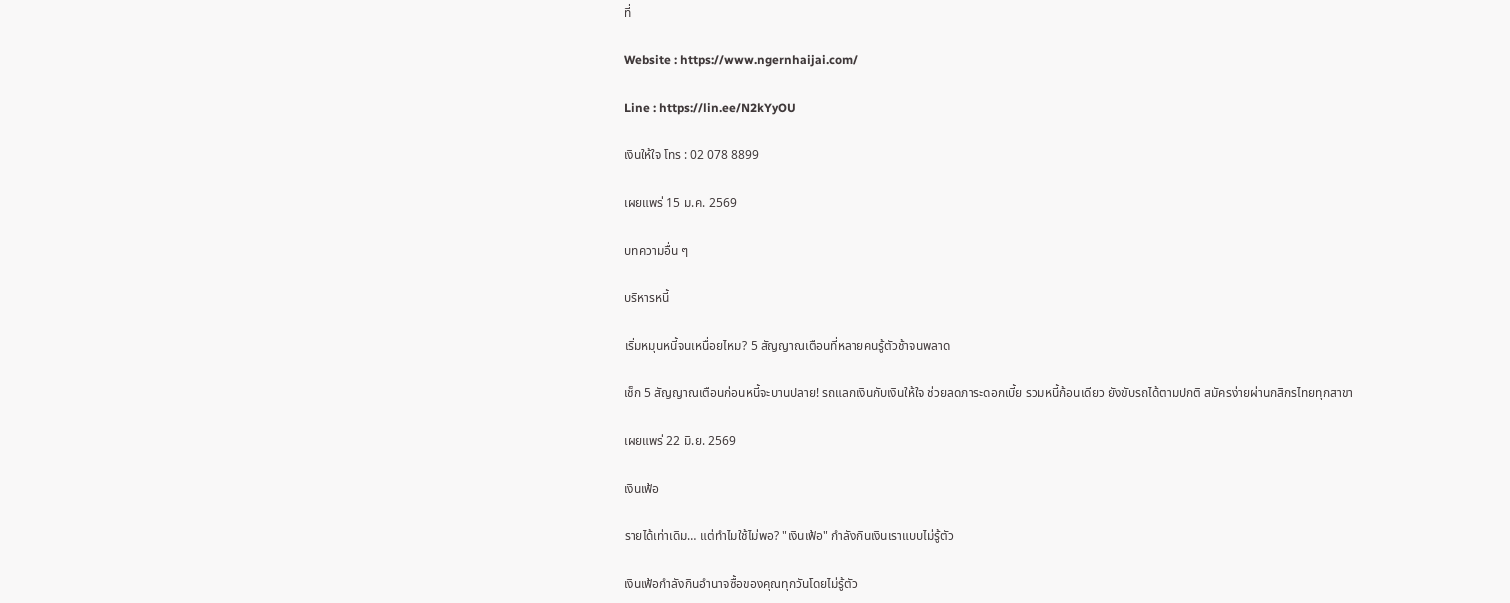ที่

Website : https://www.ngernhaijai.com/

Line : https://lin.ee/N2kYyOU

เงินให้ใจ โทร : 02 078 8899

เผยแพร่ 15 ม.ค. 2569

บทความอื่น ๆ

บริหารหนี้

เริ่มหมุนหนี้จนเหนื่อยไหม? 5 สัญญาณเตือนที่หลายคนรู้ตัวช้าจนพลาด

เช็ก 5 สัญญาณเตือนก่อนหนี้จะบานปลาย! รถแลกเงินกับเงินให้ใจ ช่วยลดภาระดอกเบี้ย รวมหนี้ก้อนเดียว ยังขับรถได้ตามปกติ สมัครง่ายผ่านกสิกรไทยทุกสาขา

เผยแพร่ 22 มิ.ย. 2569

เงินเฟ้อ

รายได้เท่าเดิม… แต่ทำไมใช้ไม่พอ? "เงินเฟ้อ" กำลังกินเงินเราแบบไม่รู้ตัว

เงินเฟ้อกำลังกินอำนาจซื้อของคุณทุกวันโดยไม่รู้ตัว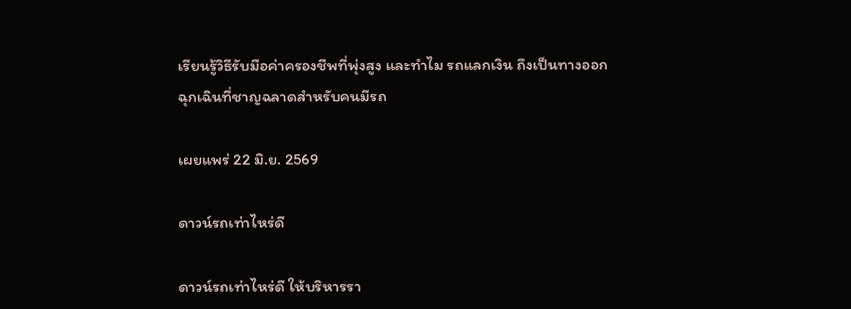เรียนรู้วิธีรับมือค่าครองชีพที่พุ่งสูง และทำไม รถแลกเงิน ถึงเป็นทางออกฉุกเฉินที่ชาญฉลาดสำหรับคนมีรถ

เผยแพร่ 22 มิ.ย. 2569

ดาวน์รถเท่าไหร่ดี

ดาวน์รถเท่าไหร่ดี ให้บริหารรา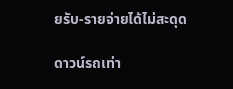ยรับ-รายจ่ายได้ไม่สะดุด

ดาวน์รถเท่า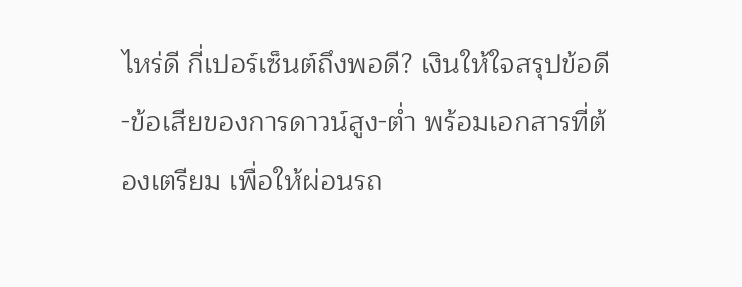ไหร่ดี กี่เปอร์เซ็นต์ถึงพอดี? เงินให้ใจสรุปข้อดี-ข้อเสียของการดาวน์สูง-ต่ำ พร้อมเอกสารที่ต้องเตรียม เพื่อให้ผ่อนรถ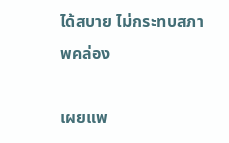ได้สบาย ไม่กระทบสภาพคล่อง

เผยแพ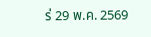ร่ 29 พ.ค. 2569